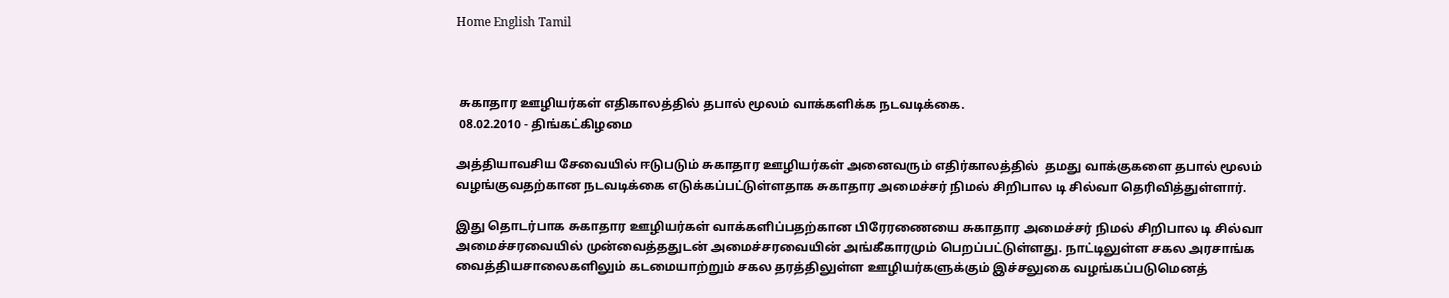Home English Tamil



 சுகாதார ஊழியர்கள் எதிகாலத்தில் தபால் மூலம் வாக்களிக்க நடவடிக்கை.
 08.02.2010 - திங்கட்கிழமை

அத்தியாவசிய சேவையில் ஈடுபடும் சுகாதார ஊழியர்கள் அனைவரும் எதிர்காலத்தில்  தமது வாக்குகளை தபால் மூலம் வழங்குவதற்கான நடவடிக்கை எடுக்கப்பட்டுள்ளதாக சுகாதார அமைச்சர் நிமல் சிறிபால டி சில்வா தெரிவித்துள்ளார்.

இது தொடர்பாக சுகாதார ஊழியர்கள் வாக்களிப்பதற்கான பிரேரணையை சுகாதார அமைச்சர் நிமல் சிறிபால டி சில்வா அமைச்சரவையில் முன்வைத்ததுடன் அமைச்சரவையின் அங்கீகாரமும் பெறப்பட்டுள்ளது. நாட்டிலுள்ள சகல அரசாங்க வைத்தியசாலைகளிலும் கடமையாற்றும் சகல தரத்திலுள்ள ஊழியர்களுக்கும் இச்சலுகை வழங்கப்படுமெனத்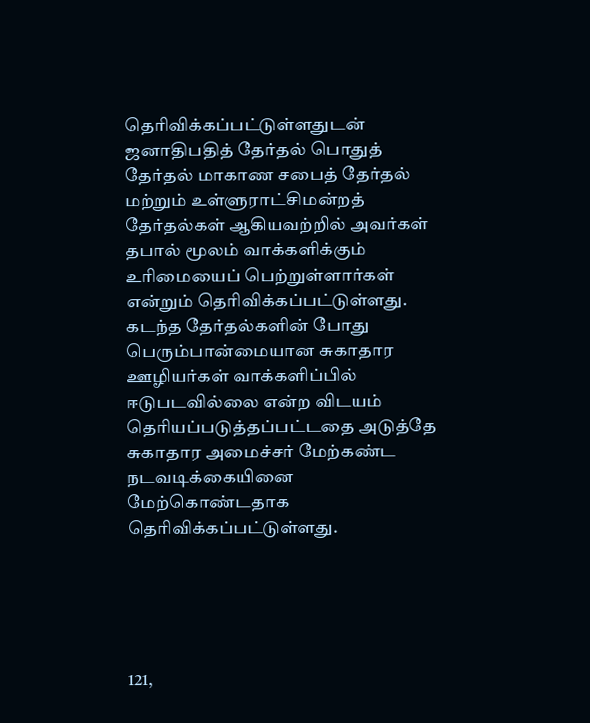தெரிவிக்கப்பட்டுள்ளதுடன் ஜனாதிபதித் தேர்தல் பொதுத் தேர்தல் மாகாண சபைத் தேர்தல் மற்றும் உள்ளுராட்சிமன்றத் தேர்தல்கள் ஆகியவற்றில் அவர்கள் தபால் மூலம் வாக்களிக்கும் உரிமையைப் பெற்றுள்ளார்கள் என்றும் தெரிவிக்கப்பட்டுள்ளது. கடந்த தேர்தல்களின் போது பெரும்பான்மையான சுகாதார ஊழியர்கள் வாக்களிப்பில் ஈடுபடவில்லை என்ற விடயம் தெரியப்படுத்தப்பட்டதை அடுத்தே சுகாதார அமைச்சர் மேற்கண்ட நடவடிக்கையினை மேற்கொண்டதாக தெரிவிக்கப்பட்டுள்ளது.





121,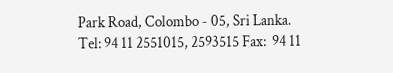Park Road, Colombo - 05, Sri Lanka.
Tel: 94 11 2551015, 2593515 Fax:  94 11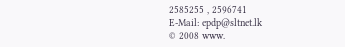2585255 , 2596741
E-Mail: epdp@sltnet.lk
© 2008 www.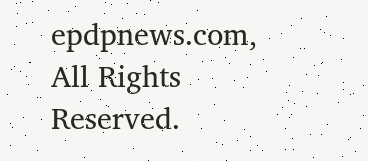epdpnews.com, All Rights Reserved.